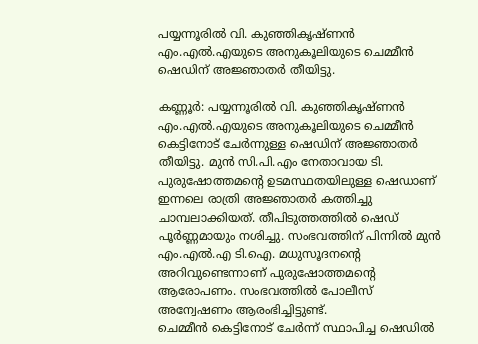പയ്യന്നൂരിൽ വി. കുഞ്ഞികൃഷ്ണൻ എം.എൽ.എയുടെ അനുകൂലിയുടെ ചെമ്മീൻ ഷെഡിന് അജ്ഞാതർ തീയിട്ടു.

കണ്ണൂർ: പയ്യന്നൂരിൽ വി. കുഞ്ഞികൃഷ്ണൻ എം.എൽ.എയുടെ അനുകൂലിയുടെ ചെമ്മീൻ കെട്ടിനോട് ചേർന്നുള്ള ഷെഡിന് അജ്ഞാതർ തീയിട്ടു. മുൻ സി.പി.എം നേതാവായ ടി. പുരുഷോത്തമന്റെ ഉടമസ്ഥതയിലുള്ള ഷെഡാണ് ഇന്നലെ രാത്രി അജ്ഞാതർ കത്തിച്ചു ചാമ്പലാക്കിയത്. തീപിടുത്തത്തിൽ ഷെഡ് പൂർണ്ണമായും നശിച്ചു. സംഭവത്തിന് പിന്നിൽ മുൻ എം.എൽ.എ ടി.ഐ. മധുസൂദനന്റെ അറിവുണ്ടെന്നാണ് പുരുഷോത്തമന്റെ ആരോപണം. സംഭവത്തിൽ പോലീസ് അന്വേഷണം ആരംഭിച്ചിട്ടുണ്ട്.
ചെമ്മീൻ കെട്ടിനോട് ചേർന്ന് സ്ഥാപിച്ച ഷെഡിൽ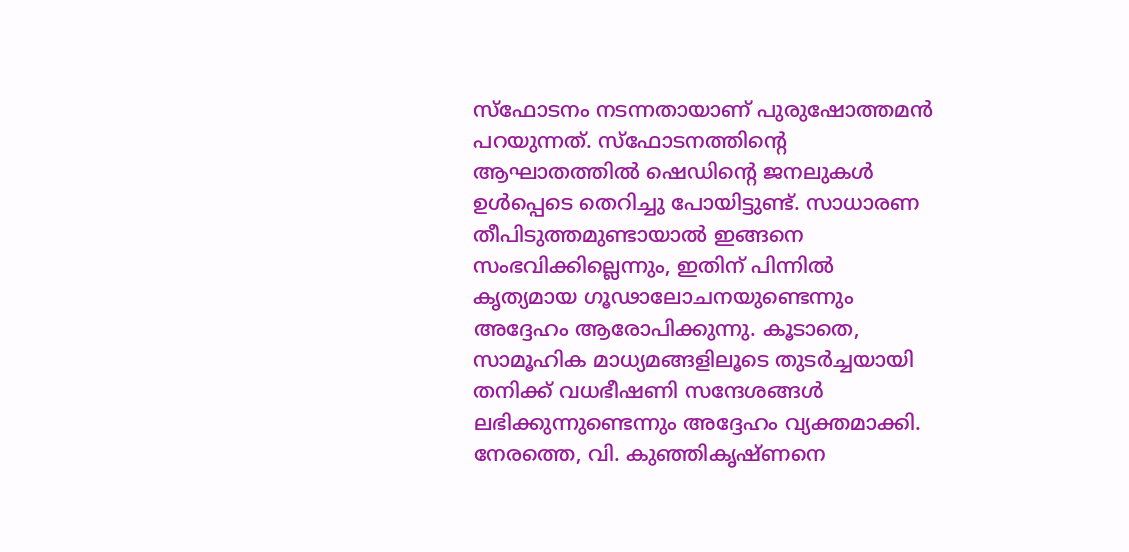സ്ഫോടനം നടന്നതായാണ് പുരുഷോത്തമൻ പറയുന്നത്. സ്ഫോടനത്തിന്റെ ആഘാതത്തിൽ ഷെഡിന്റെ ജനലുകൾ ഉൾപ്പെടെ തെറിച്ചു പോയിട്ടുണ്ട്. സാധാരണ തീപിടുത്തമുണ്ടായാൽ ഇങ്ങനെ സംഭവിക്കില്ലെന്നും, ഇതിന് പിന്നിൽ കൃത്യമായ ഗൂഢാലോചനയുണ്ടെന്നും അദ്ദേഹം ആരോപിക്കുന്നു. കൂടാതെ, സാമൂഹിക മാധ്യമങ്ങളിലൂടെ തുടർച്ചയായി തനിക്ക് വധഭീഷണി സന്ദേശങ്ങൾ ലഭിക്കുന്നുണ്ടെന്നും അദ്ദേഹം വ്യക്തമാക്കി.
നേരത്തെ, വി. കുഞ്ഞികൃഷ്ണനെ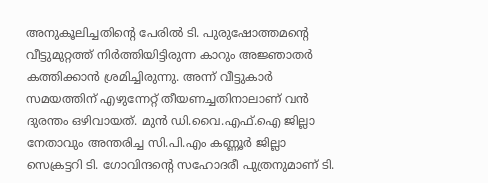അനുകൂലിച്ചതിന്റെ പേരിൽ ടി. പുരുഷോത്തമന്റെ വീട്ടുമുറ്റത്ത് നിർത്തിയിട്ടിരുന്ന കാറും അജ്ഞാതർ കത്തിക്കാൻ ശ്രമിച്ചിരുന്നു. അന്ന് വീട്ടുകാർ സമയത്തിന് എഴുന്നേറ്റ് തീയണച്ചതിനാലാണ് വൻ ദുരന്തം ഒഴിവായത്. മുൻ ഡി.വൈ.എഫ്.ഐ ജില്ലാ നേതാവും അന്തരിച്ച സി.പി.എം കണ്ണൂർ ജില്ലാ സെക്രട്ടറി ടി. ഗോവിന്ദന്റെ സഹോദരീ പുത്രനുമാണ് ടി.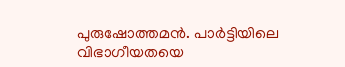പുരുഷോത്തമൻ. പാർട്ടിയിലെ വിഭാഗീയതയെ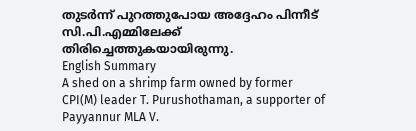തുടർന്ന് പുറത്തുപോയ അദ്ദേഹം പിന്നീട് സി.പി.എമ്മിലേക്ക് തിരിച്ചെത്തുകയായിരുന്നു.
English Summary
A shed on a shrimp farm owned by former CPI(M) leader T. Purushothaman, a supporter of Payyannur MLA V.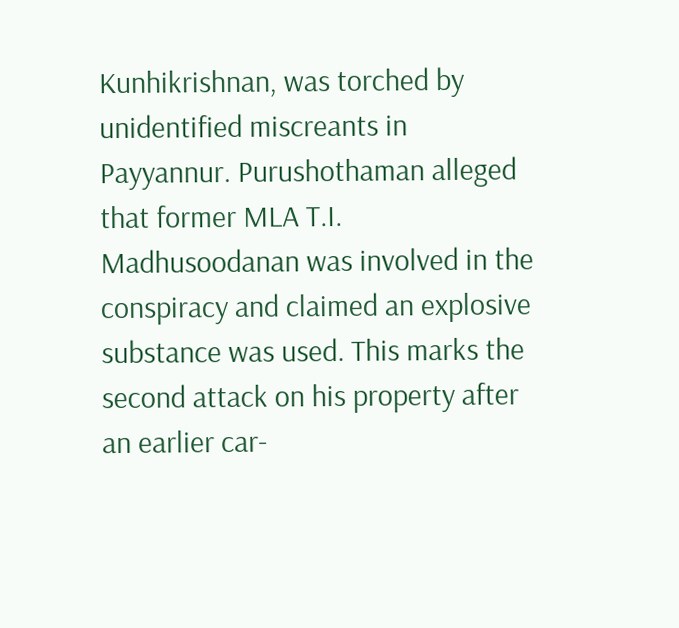Kunhikrishnan, was torched by unidentified miscreants in Payyannur. Purushothaman alleged that former MLA T.I. Madhusoodanan was involved in the conspiracy and claimed an explosive substance was used. This marks the second attack on his property after an earlier car-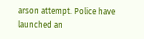arson attempt. Police have launched an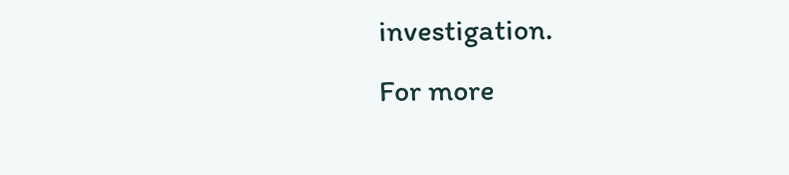investigation.
For more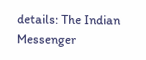details: The Indian Messenger